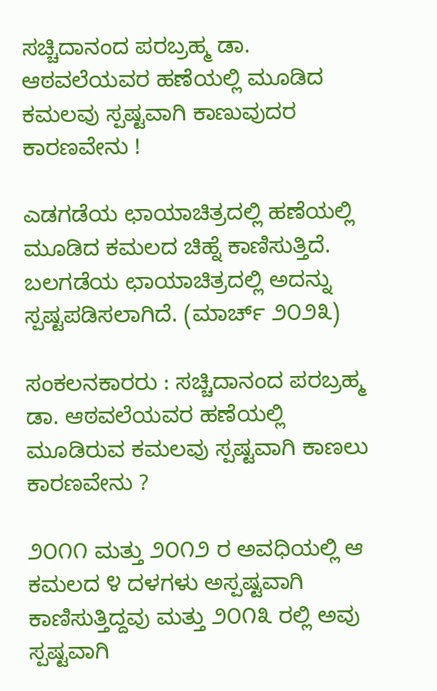ಸಚ್ಚಿದಾನಂದ ಪರಬ್ರಹ್ಮ ಡಾ. ಆಠವಲೆಯವರ ಹಣೆಯಲ್ಲಿ ಮೂಡಿದ ಕಮಲವು ಸ್ಪಷ್ಟವಾಗಿ ಕಾಣುವುದರ ಕಾರಣವೇನು !

ಎಡಗಡೆಯ ಛಾಯಾಚಿತ್ರದಲ್ಲಿ ಹಣೆಯಲ್ಲಿ ಮೂಡಿದ ಕಮಲದ ಚಿಹ್ನೆ ಕಾಣಿಸುತ್ತಿದೆ. ಬಲಗಡೆಯ ಛಾಯಾಚಿತ್ರದಲ್ಲಿ ಅದನ್ನು ಸ್ಪಷ್ಟಪಡಿಸಲಾಗಿದೆ. (ಮಾರ್ಚ್ ೨೦೨೩)

ಸಂಕಲನಕಾರರು : ಸಚ್ಚಿದಾನಂದ ಪರಬ್ರಹ್ಮ ಡಾ. ಆಠವಲೆಯವರ ಹಣೆಯಲ್ಲಿ ಮೂಡಿರುವ ಕಮಲವು ಸ್ಪಷ್ಟವಾಗಿ ಕಾಣಲು ಕಾರಣವೇನು ?

೨೦೧೧ ಮತ್ತು ೨೦೧೨ ರ ಅವಧಿಯಲ್ಲಿ ಆ ಕಮಲದ ೪ ದಳಗಳು ಅಸ್ಪಷ್ಟವಾಗಿ ಕಾಣಿಸುತ್ತಿದ್ದವು ಮತ್ತು ೨೦೧೩ ರಲ್ಲಿ ಅವು ಸ್ಪಷ್ಟವಾಗಿ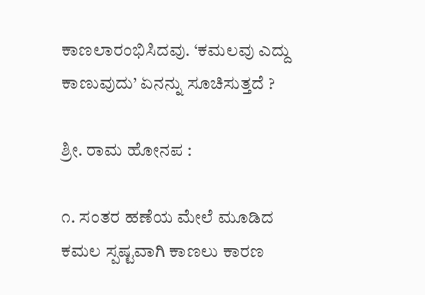ಕಾಣಲಾರಂಭಿಸಿದವು. ‘ಕಮಲವು ಎದ್ದು ಕಾಣುವುದು’ ಏನನ್ನು ಸೂಚಿಸುತ್ತದೆ ?

ಶ್ರೀ. ರಾಮ ಹೋನಪ :

೧. ಸಂತರ ಹಣೆಯ ಮೇಲೆ ಮೂಡಿದ ಕಮಲ ಸ್ಪಷ್ಟವಾಗಿ ಕಾಣಲು ಕಾರಣ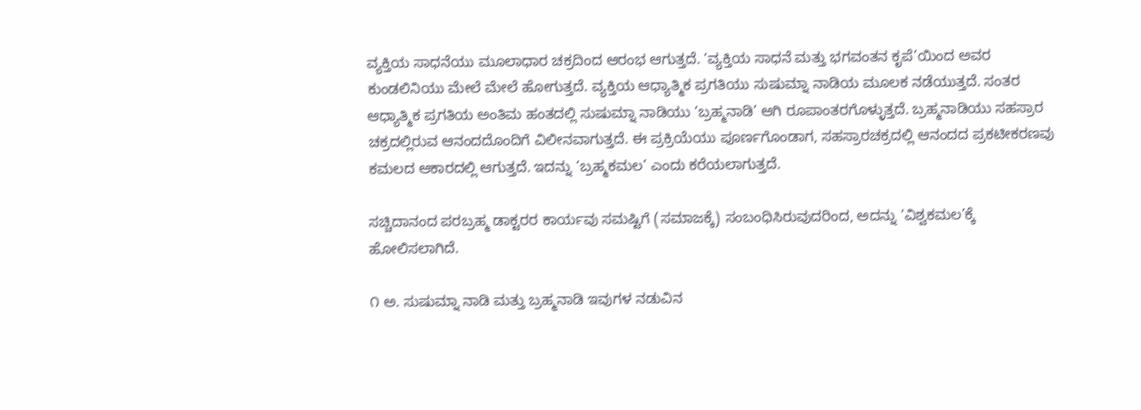ವ್ಯಕ್ತಿಯ ಸಾಧನೆಯು ಮೂಲಾಧಾರ ಚಕ್ರದಿಂದ ಆರಂಭ ಆಗುತ್ತದೆ. ‘ವ್ಯಕ್ತಿಯ ಸಾಧನೆ ಮತ್ತು ಭಗವಂತನ ಕೃಪೆ’ಯಿಂದ ಅವರ ಕುಂಡಲಿನಿಯು ಮೇಲೆ ಮೇಲೆ ಹೋಗುತ್ತದೆ. ವ್ಯಕ್ತಿಯ ಆಧ್ಯಾತ್ಮಿಕ ಪ್ರಗತಿಯು ಸುಷುಮ್ನಾ ನಾಡಿಯ ಮೂಲಕ ನಡೆಯುತ್ತದೆ. ಸಂತರ ಆಧ್ಯಾತ್ಮಿಕ ಪ್ರಗತಿಯ ಅಂತಿಮ ಹಂತದಲ್ಲಿ ಸುಷುಮ್ನಾ ನಾಡಿಯು ‘ಬ್ರಹ್ಮನಾಡಿ’ ಆಗಿ ರೂಪಾಂತರಗೊಳ್ಳುತ್ತದೆ. ಬ್ರಹ್ಮನಾಡಿಯು ಸಹಸ್ರಾರ ಚಕ್ರದಲ್ಲಿರುವ ಆನಂದದೊಂದಿಗೆ ವಿಲೀನವಾಗುತ್ತದೆ. ಈ ಪ್ರಕ್ರಿಯೆಯು ಪೂರ್ಣಗೊಂಡಾಗ, ಸಹಸ್ರಾರಚಕ್ರದಲ್ಲಿ ಆನಂದದ ಪ್ರಕಟೀಕರಣವು ಕಮಲದ ಆಕಾರದಲ್ಲಿ ಆಗುತ್ತದೆ. ಇದನ್ನು ‘ಬ್ರಹ್ಮಕಮಲ’ ಎಂದು ಕರೆಯಲಾಗುತ್ತದೆ.

ಸಚ್ಚಿದಾನಂದ ಪರಬ್ರಹ್ಮ ಡಾಕ್ಟರರ ಕಾರ್ಯವು ಸಮಷ್ಟಿಗೆ (ಸಮಾಜಕ್ಕೆ) ಸಂಬಂಧಿಸಿರುವುದರಿಂದ, ಅದನ್ನು ‘ವಿಶ್ವಕಮಲ’ಕ್ಕೆ ಹೋಲಿಸಲಾಗಿದೆ.

೧ ಅ. ಸುಷುಮ್ನಾ ನಾಡಿ ಮತ್ತು ಬ್ರಹ್ಮನಾಡಿ ಇವುಗಳ ನಡುವಿನ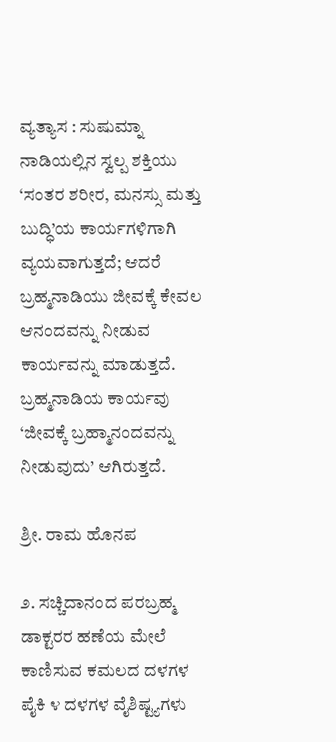ವ್ಯತ್ಯಾಸ : ಸುಷುಮ್ನಾ ನಾಡಿಯಲ್ಲಿನ ಸ್ವಲ್ಪ ಶಕ್ತಿಯು ‘ಸಂತರ ಶರೀರ, ಮನಸ್ಸು ಮತ್ತು ಬುದ್ಧಿ’ಯ ಕಾರ್ಯಗಳಿಗಾಗಿ ವ್ಯಯವಾಗುತ್ತದೆ; ಆದರೆ ಬ್ರಹ್ಮನಾಡಿಯು ಜೀವಕ್ಕೆ ಕೇವಲ ಆನಂದವನ್ನು ನೀಡುವ ಕಾರ್ಯವನ್ನು ಮಾಡುತ್ತದೆ. ಬ್ರಹ್ಮನಾಡಿಯ ಕಾರ್ಯವು ‘ಜೀವಕ್ಕೆ ಬ್ರಹ್ಮಾನಂದವನ್ನು ನೀಡುವುದು’ ಆಗಿರುತ್ತದೆ.

ಶ್ರೀ. ರಾಮ ಹೊನಪ

೨. ಸಚ್ಚಿದಾನಂದ ಪರಬ್ರಹ್ಮ ಡಾಕ್ಟರರ ಹಣೆಯ ಮೇಲೆ ಕಾಣಿಸುವ ಕಮಲದ ದಳಗಳ ಪೈಕಿ ೪ ದಳಗಳ ವೈಶಿಷ್ಟ್ಯಗಳು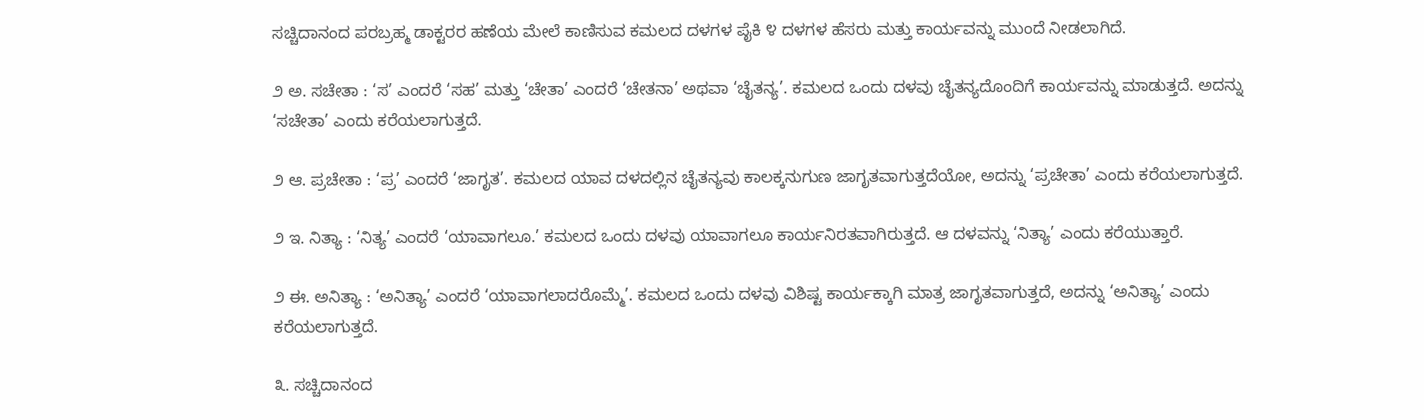ಸಚ್ಚಿದಾನಂದ ಪರಬ್ರಹ್ಮ ಡಾಕ್ಟರರ ಹಣೆಯ ಮೇಲೆ ಕಾಣಿಸುವ ಕಮಲದ ದಳಗಳ ಪೈಕಿ ೪ ದಳಗಳ ಹೆಸರು ಮತ್ತು ಕಾರ್ಯವನ್ನು ಮುಂದೆ ನೀಡಲಾಗಿದೆ.

೨ ಅ. ಸಚೇತಾ : ‘ಸ’ ಎಂದರೆ ‘ಸಹ’ ಮತ್ತು ‘ಚೇತಾ’ ಎಂದರೆ ‘ಚೇತನಾ’ ಅಥವಾ ‘ಚೈತನ್ಯ’. ಕಮಲದ ಒಂದು ದಳವು ಚೈತನ್ಯದೊಂದಿಗೆ ಕಾರ್ಯವನ್ನು ಮಾಡುತ್ತದೆ. ಅದನ್ನು ‘ಸಚೇತಾ’ ಎಂದು ಕರೆಯಲಾಗುತ್ತದೆ.

೨ ಆ. ಪ್ರಚೇತಾ : ‘ಪ್ರ’ ಎಂದರೆ ‘ಜಾಗೃತ’. ಕಮಲದ ಯಾವ ದಳದಲ್ಲಿನ ಚೈತನ್ಯವು ಕಾಲಕ್ಕನುಗುಣ ಜಾಗೃತವಾಗುತ್ತದೆಯೋ, ಅದನ್ನು ‘ಪ್ರಚೇತಾ’ ಎಂದು ಕರೆಯಲಾಗುತ್ತದೆ.

೨ ಇ. ನಿತ್ಯಾ : ‘ನಿತ್ಯ’ ಎಂದರೆ ‘ಯಾವಾಗಲೂ.’ ಕಮಲದ ಒಂದು ದಳವು ಯಾವಾಗಲೂ ಕಾರ್ಯನಿರತವಾಗಿರುತ್ತದೆ. ಆ ದಳವನ್ನು ‘ನಿತ್ಯಾ’ ಎಂದು ಕರೆಯುತ್ತಾರೆ.

೨ ಈ. ಅನಿತ್ಯಾ : ‘ಅನಿತ್ಯಾ’ ಎಂದರೆ ‘ಯಾವಾಗಲಾದರೊಮ್ಮೆ’. ಕಮಲದ ಒಂದು ದಳವು ವಿಶಿಷ್ಟ ಕಾರ್ಯಕ್ಕಾಗಿ ಮಾತ್ರ ಜಾಗೃತವಾಗುತ್ತದೆ, ಅದನ್ನು ‘ಅನಿತ್ಯಾ’ ಎಂದು ಕರೆಯಲಾಗುತ್ತದೆ.

೩. ಸಚ್ಚಿದಾನಂದ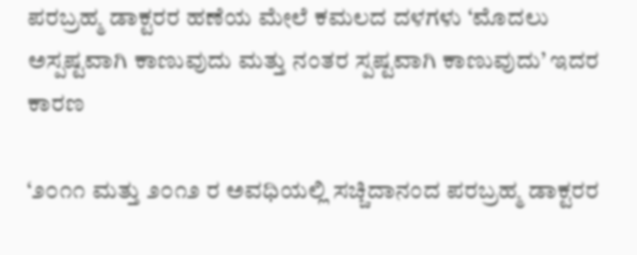ಪರಬ್ರಹ್ಮ ಡಾಕ್ಟರರ ಹಣೆಯ ಮೇಲೆ ಕಮಲದ ದಳಗಳು ‘ಮೊದಲು ಅಸ್ಪಷ್ಟವಾಗಿ ಕಾಣುವುದು ಮತ್ತು ನಂತರ ಸ್ಪಷ್ಟವಾಗಿ ಕಾಣುವುದು’ ಇದರ ಕಾರಣ

‘೨೦೧೧ ಮತ್ತು ೨೦೧೨ ರ ಅವಧಿಯಲ್ಲಿ ಸಚ್ಚಿದಾನಂದ ಪರಬ್ರಹ್ಮ ಡಾಕ್ಟರರ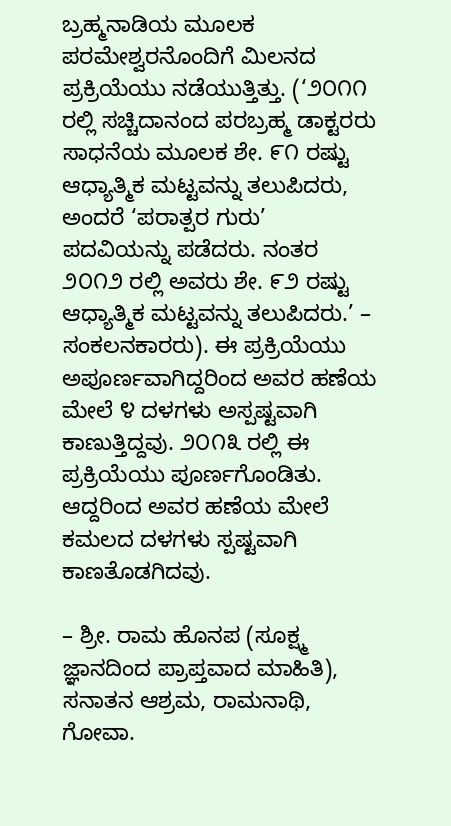ಬ್ರಹ್ಮನಾಡಿಯ ಮೂಲಕ ಪರಮೇಶ್ವರನೊಂದಿಗೆ ಮಿಲನದ ಪ್ರಕ್ರಿಯೆಯು ನಡೆಯುತ್ತಿತ್ತು. (‘೨೦೧೧ ರಲ್ಲಿ ಸಚ್ಚಿದಾನಂದ ಪರಬ್ರಹ್ಮ ಡಾಕ್ಟರರು ಸಾಧನೆಯ ಮೂಲಕ ಶೇ. ೯೧ ರಷ್ಟು ಆಧ್ಯಾತ್ಮಿಕ ಮಟ್ಟವನ್ನು ತಲುಪಿದರು, ಅಂದರೆ ‘ಪರಾತ್ಪರ ಗುರು’ ಪದವಿಯನ್ನು ಪಡೆದರು. ನಂತರ ೨೦೧೨ ರಲ್ಲಿ ಅವರು ಶೇ. ೯೨ ರಷ್ಟು ಆಧ್ಯಾತ್ಮಿಕ ಮಟ್ಟವನ್ನು ತಲುಪಿದರು.’ – ಸಂಕಲನಕಾರರು). ಈ ಪ್ರಕ್ರಿಯೆಯು ಅಪೂರ್ಣವಾಗಿದ್ದರಿಂದ ಅವರ ಹಣೆಯ ಮೇಲೆ ೪ ದಳಗಳು ಅಸ್ಪಷ್ಟವಾಗಿ ಕಾಣುತ್ತಿದ್ದವು. ೨೦೧೩ ರಲ್ಲಿ ಈ ಪ್ರಕ್ರಿಯೆಯು ಪೂರ್ಣಗೊಂಡಿತು. ಆದ್ದರಿಂದ ಅವರ ಹಣೆಯ ಮೇಲೆ ಕಮಲದ ದಳಗಳು ಸ್ಪಷ್ಟವಾಗಿ ಕಾಣತೊಡಗಿದವು.

– ಶ್ರೀ. ರಾಮ ಹೊನಪ (ಸೂಕ್ಷ್ಮ ಜ್ಞಾನದಿಂದ ಪ್ರಾಪ್ತವಾದ ಮಾಹಿತಿ), ಸನಾತನ ಆಶ್ರಮ, ರಾಮನಾಥಿ, ಗೋವಾ.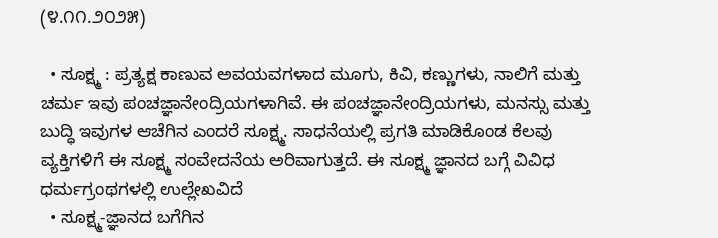(೪.೧೧.೨೦೨೫)

  • ಸೂಕ್ಷ್ಮ : ಪ್ರತ್ಯಕ್ಷ ಕಾಣುವ ಅವಯವಗಳಾದ ಮೂಗು, ಕಿವಿ, ಕಣ್ಣುಗಳು, ನಾಲಿಗೆ ಮತ್ತು ಚರ್ಮ ಇವು ಪಂಚಜ್ಞಾನೇಂದ್ರಿಯಗಳಾಗಿವೆ. ಈ ಪಂಚಜ್ಞಾನೇಂದ್ರಿಯಗಳು, ಮನಸ್ಸು ಮತ್ತು ಬುದ್ಧಿ ಇವುಗಳ ಆಚೆಗಿನ ಎಂದರೆ ಸೂಕ್ಷ್ಮ. ಸಾಧನೆಯಲ್ಲಿ ಪ್ರಗತಿ ಮಾಡಿಕೊಂಡ ಕೆಲವು ವ್ಯಕ್ತಿಗಳಿಗೆ ಈ ಸೂಕ್ಷ್ಮ ಸಂವೇದನೆಯ ಅರಿವಾಗುತ್ತದೆ. ಈ ಸೂಕ್ಷ್ಮ ಜ್ಞಾನದ ಬಗ್ಗೆ ವಿವಿಧ ಧರ್ಮಗ್ರಂಥಗಳಲ್ಲಿ ಉಲ್ಲೇಖವಿದೆ
  • ಸೂಕ್ಷ್ಮ-ಜ್ಞಾನದ ಬಗೆಗಿನ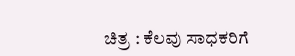ಚಿತ್ರ : ಕೆಲವು ಸಾಧಕರಿಗೆ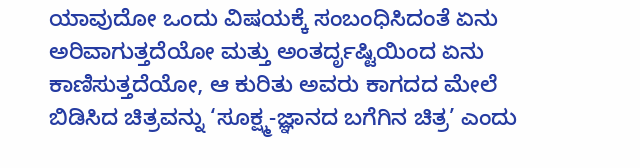ಯಾವುದೋ ಒಂದು ವಿಷಯಕ್ಕೆ ಸಂಬಂಧಿಸಿದಂತೆ ಏನು ಅರಿವಾಗುತ್ತದೆಯೋ ಮತ್ತು ಅಂತರ್ದೃಷ್ಟಿಯಿಂದ ಏನು ಕಾಣಿಸುತ್ತದೆಯೋ, ಆ ಕುರಿತು ಅವರು ಕಾಗದದ ಮೇಲೆ ಬಿಡಿಸಿದ ಚಿತ್ರವನ್ನು ‘ಸೂಕ್ಷ್ಮ-ಜ್ಞಾನದ ಬಗೆಗಿನ ಚಿತ್ರ’ ಎಂದು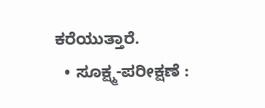ಕರೆಯುತ್ತಾರೆ.
  • ಸೂಕ್ಷ್ಮ-ಪರೀಕ್ಷಣೆ :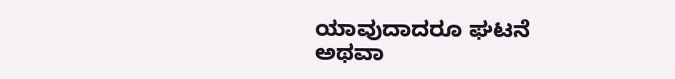ಯಾವುದಾದರೂ ಘಟನೆ ಅಥವಾ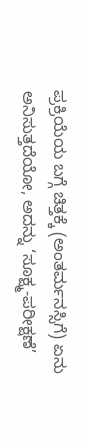ಪ್ರಕ್ರಿಯೆಯ ಬಗ್ಗೆ ಚಿತ್ತಕ್ಕೆ (ಅಂತರ್ಮನಸ್ಸಿಗೆ) ಏನು ಅನಿಸುತ್ತದೆಯೋ, ಅದನ್ನು ‘ಸೂಕ್ಷ್ಮ-ಪರೀಕ್ಷಣೆ’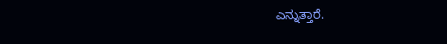ಎನ್ನುತ್ತಾರೆ.